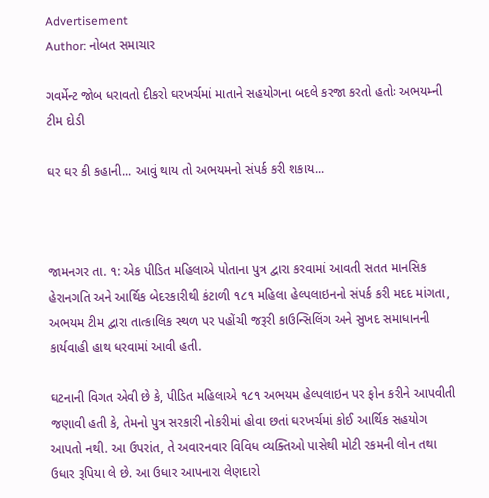Advertisement
Author: નોબત સમાચાર

ગવર્મેન્ટ જોબ ધરાવતો દીકરો ઘરખર્ચમાં માતાને સહયોગના બદલે કરજા કરતો હતોઃ અભયમ્ની ટીમ દોડી

ઘર ઘર કી કહાની... આવું થાય તો અભયમનો સંપર્ક કરી શકાય...



જામનગર તા. ૧: એક પીડિત મહિલાએ પોતાના પુત્ર દ્વારા કરવામાં આવતી સતત માનસિક હેરાનગતિ અને આર્થિક બેદરકારીથી કંટાળી ૧૮૧ મહિલા હેલ્પલાઇનનો સંપર્ક કરી મદદ માંગતા, અભયમ ટીમ દ્વારા તાત્કાલિક સ્થળ પર પહોંચી જરૂરી કાઉન્સિલિંગ અને સુખદ સમાધાનની કાર્યવાહી હાથ ધરવામાં આવી હતી.

ઘટનાની વિગત એવી છે કે, પીડિત મહિલાએ ૧૮૧ અભયમ હેલ્પલાઇન પર ફોન કરીને આપવીતી જણાવી હતી કે, તેમનો પુત્ર સરકારી નોકરીમાં હોવા છતાં ઘરખર્ચમાં કોઈ આર્થિક સહયોગ આપતો નથી. આ ઉપરાંત, તે અવારનવાર વિવિધ વ્યક્તિઓ પાસેથી મોટી રકમની લોન તથા ઉધાર રૂપિયા લે છે. આ ઉધાર આપનારા લેણદારો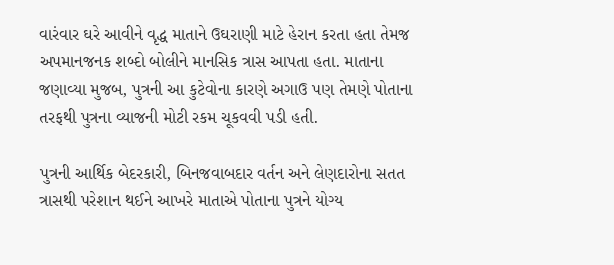વારંવાર ઘરે આવીને વૃદ્ધ માતાને ઉઘરાણી માટે હેરાન કરતા હતા તેમજ અપમાનજનક શબ્દો બોલીને માનસિક ત્રાસ આપતા હતા. માતાના જણાવ્યા મુજબ, પુત્રની આ કુટેવોના કારણે અગાઉ પણ તેમણે પોતાના તરફથી પુત્રના વ્યાજની મોટી રકમ ચૂકવવી પડી હતી.

પુત્રની આર્થિક બેદરકારી, બિનજવાબદાર વર્તન અને લેણદારોના સતત ત્રાસથી પરેશાન થઈને આખરે માતાએ પોતાના પુત્રને યોગ્ય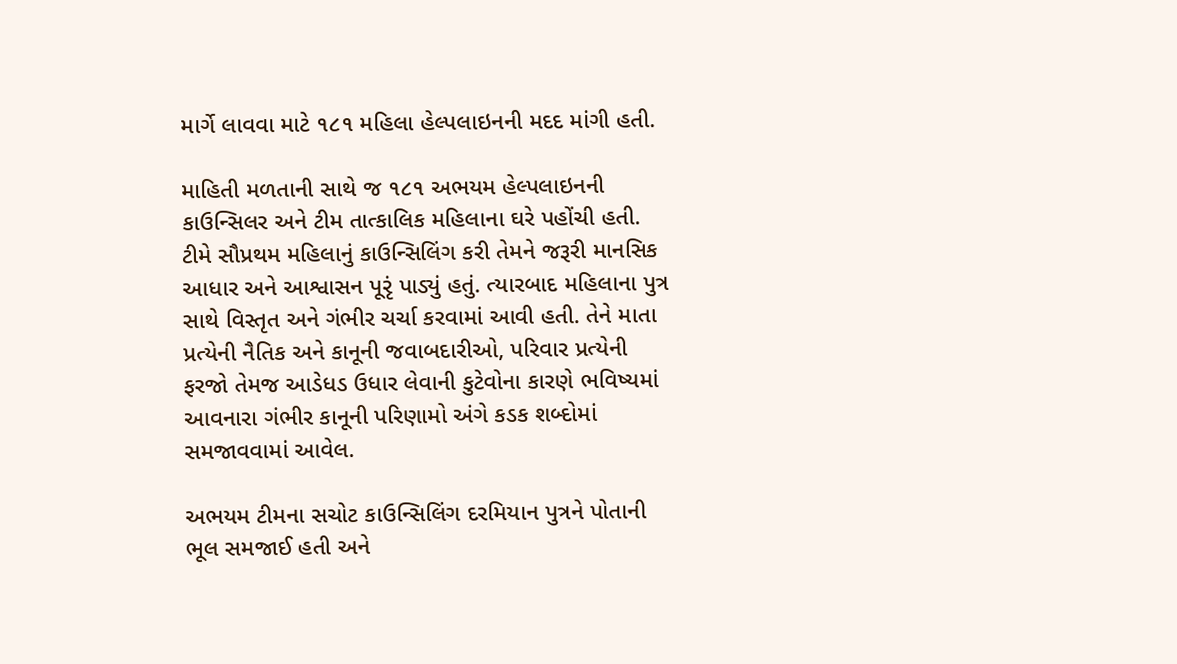માર્ગે લાવવા માટે ૧૮૧ મહિલા હેલ્પલાઇનની મદદ માંગી હતી.

માહિતી મળતાની સાથે જ ૧૮૧ અભયમ હેલ્પલાઇનની કાઉન્સિલર અને ટીમ તાત્કાલિક મહિલાના ઘરે પહોંચી હતી. ટીમે સૌપ્રથમ મહિલાનું કાઉન્સિલિંગ કરી તેમને જરૂરી માનસિક આધાર અને આશ્વાસન પૂરૃં પાડ્યું હતું. ત્યારબાદ મહિલાના પુત્ર સાથે વિસ્તૃત અને ગંભીર ચર્ચા કરવામાં આવી હતી. તેને માતા પ્રત્યેની નૈતિક અને કાનૂની જવાબદારીઓ, પરિવાર પ્રત્યેની ફરજો તેમજ આડેધડ ઉધાર લેવાની કુટેવોના કારણે ભવિષ્યમાં આવનારા ગંભીર કાનૂની પરિણામો અંગે કડક શબ્દોમાં સમજાવવામાં આવેલ.

અભયમ ટીમના સચોટ કાઉન્સિલિંગ દરમિયાન પુત્રને પોતાની ભૂલ સમજાઈ હતી અને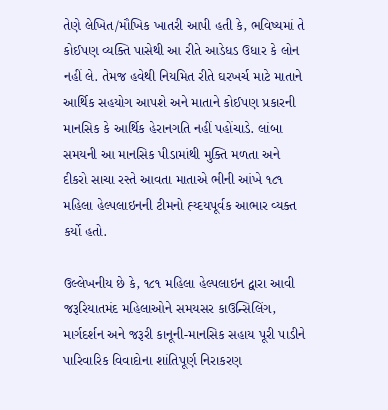તેણે લેખિત/મૌખિક ખાતરી આપી હતી કે, ભવિષ્યમાં તે કોઈપણ વ્યક્તિ પાસેથી આ રીતે આડેધડ ઉધાર કે લોન નહીં લે. તેમજ હવેથી નિયમિત રીતે ઘરખર્ચ માટે માતાને આર્થિક સહયોગ આપશે અને માતાને કોઈપણ પ્રકારની માનસિક કે આર્થિક હેરાનગતિ નહીં પહોંચાડે. લાંબા સમયની આ માનસિક પીડામાંથી મુક્તિ મળતા અને દીકરો સાચા રસ્તે આવતા માતાએ ભીની આંખે ૧૮૧ મહિલા હેલ્પલાઇનની ટીમનો હ્ય્દયપૂર્વક આભાર વ્યક્ત કર્યો હતો.

ઉલ્લેખનીય છે કે, ૧૮૧ મહિલા હેલ્પલાઇન દ્વારા આવી જરૂરિયાતમંદ મહિલાઓને સમયસર કાઉન્સિલિંગ, માર્ગદર્શન અને જરૂરી કાનૂની-માનસિક સહાય પૂરી પાડીને પારિવારિક વિવાદોના શાંતિપૂર્ણ નિરાકરણ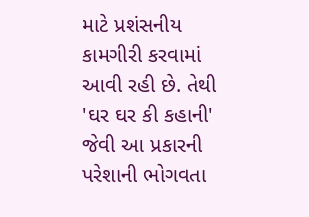માટે પ્રશંસનીય કામગીરી કરવામાં આવી રહી છે. તેથી 'ઘર ઘર કી કહાની' જેવી આ પ્રકારની પરેશાની ભોગવતા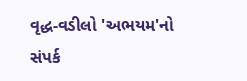વૃદ્ધ-વડીલો 'અભયમ'નો સંપર્ક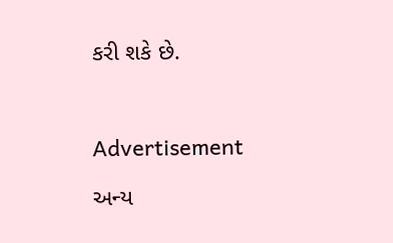કરી શકે છે.



Advertisement

અન્ય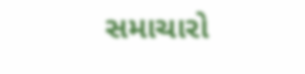સમાચારો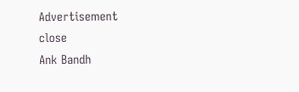Advertisement
close
Ank Bandh